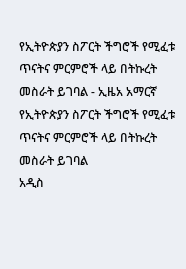የኢትዮጵያን ስፖርት ችግሮች የሚፈቱ ጥናትና ምርምሮች ላይ በትኩረት መስራት ይገባል - ኢዜአ አማርኛ
የኢትዮጵያን ስፖርት ችግሮች የሚፈቱ ጥናትና ምርምሮች ላይ በትኩረት መስራት ይገባል
አዲስ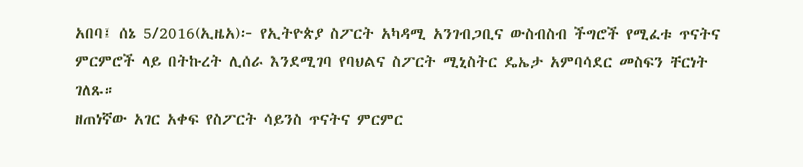አበባ፤ ሰኔ 5/2016(ኢዜአ)፦ የኢትዮጵያ ስፖርት አካዳሚ አንገብጋቢና ውስብስብ ችግሮች የሚፈቱ ጥናትና ምርምሮች ላይ በትኩረት ሊሰራ እንደሚገባ የባህልና ስፖርት ሚኒስትር ዴኤታ አምባሳደር መስፍን ቸርነት ገለጹ።
ዘጠነኛው አገር አቀፍ የስፖርት ሳይንስ ጥናትና ምርምር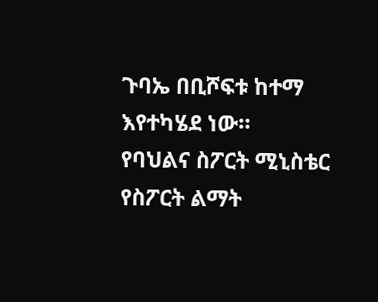ጉባኤ በቢሾፍቱ ከተማ እየተካሄደ ነው።
የባህልና ስፖርት ሚኒስቴር የስፖርት ልማት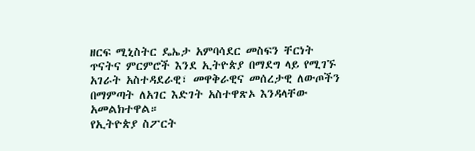ዘርፍ ሚኒስትር ዴኤታ አምባሳደር መስፍን ቸርነት ጥናትና ምርምሮች እንደ ኢትዮጵያ በማደግ ላይ የሚገኙ አገራት አስተዳደራዊ፣ መዋቅራዊና መሰረታዊ ለውጦችን በማምጣት ለአገር እድገት አስተዋጽኦ እንዳላቸው አመልክተዋል።
የኢትዮጵያ ስፖርት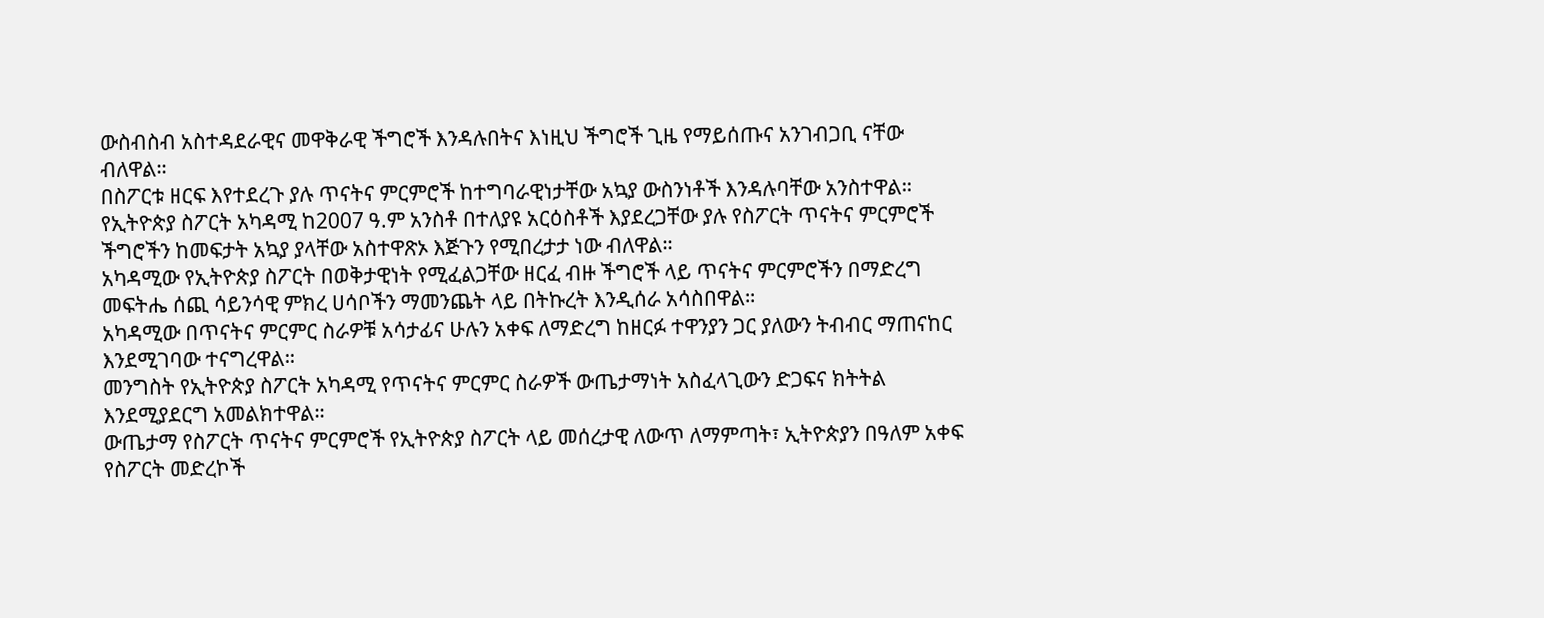ውስብስብ አስተዳደራዊና መዋቅራዊ ችግሮች እንዳሉበትና እነዚህ ችግሮች ጊዜ የማይሰጡና አንገብጋቢ ናቸው ብለዋል።
በስፖርቱ ዘርፍ እየተደረጉ ያሉ ጥናትና ምርምሮች ከተግባራዊነታቸው አኳያ ውስንነቶች እንዳሉባቸው አንስተዋል።
የኢትዮጵያ ስፖርት አካዳሚ ከ2007 ዓ.ም አንስቶ በተለያዩ አርዕስቶች እያደረጋቸው ያሉ የስፖርት ጥናትና ምርምሮች ችግሮችን ከመፍታት አኳያ ያላቸው አስተዋጽኦ እጅጉን የሚበረታታ ነው ብለዋል።
አካዳሚው የኢትዮጵያ ስፖርት በወቅታዊነት የሚፈልጋቸው ዘርፈ ብዙ ችግሮች ላይ ጥናትና ምርምሮችን በማድረግ መፍትሔ ሰጪ ሳይንሳዊ ምክረ ሀሳቦችን ማመንጨት ላይ በትኩረት እንዲሰራ አሳስበዋል።
አካዳሚው በጥናትና ምርምር ስራዎቹ አሳታፊና ሁሉን አቀፍ ለማድረግ ከዘርፉ ተዋንያን ጋር ያለውን ትብብር ማጠናከር እንደሚገባው ተናግረዋል።
መንግስት የኢትዮጵያ ስፖርት አካዳሚ የጥናትና ምርምር ስራዎች ውጤታማነት አስፈላጊውን ድጋፍና ክትትል እንደሚያደርግ አመልክተዋል።
ውጤታማ የስፖርት ጥናትና ምርምሮች የኢትዮጵያ ስፖርት ላይ መሰረታዊ ለውጥ ለማምጣት፣ ኢትዮጵያን በዓለም አቀፍ የስፖርት መድረኮች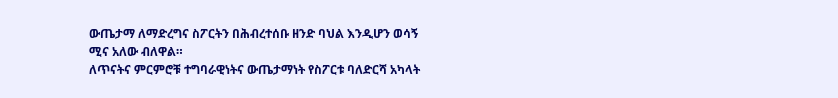ውጤታማ ለማድረግና ስፖርትን በሕብረተሰቡ ዘንድ ባህል እንዲሆን ወሳኝ ሚና አለው ብለዋል።
ለጥናትና ምርምሮቹ ተግባራዊነትና ውጤታማነት የስፖርቱ ባለድርሻ አካላት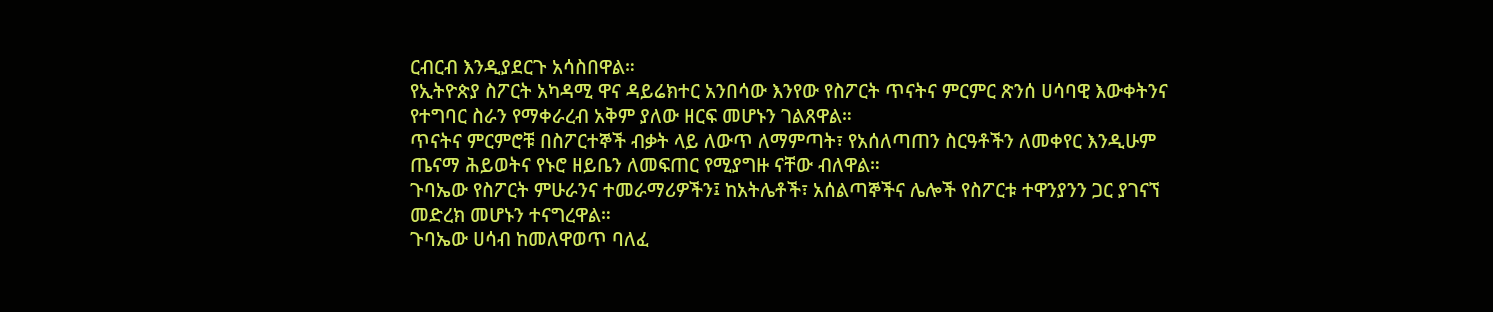ርብርብ እንዲያደርጉ አሳስበዋል።
የኢትዮጵያ ስፖርት አካዳሚ ዋና ዳይሬክተር አንበሳው እንየው የስፖርት ጥናትና ምርምር ጽንሰ ሀሳባዊ እውቀትንና የተግባር ስራን የማቀራረብ አቅም ያለው ዘርፍ መሆኑን ገልጸዋል።
ጥናትና ምርምሮቹ በስፖርተኞች ብቃት ላይ ለውጥ ለማምጣት፣ የአሰለጣጠን ስርዓቶችን ለመቀየር እንዲሁም ጤናማ ሕይወትና የኑሮ ዘይቤን ለመፍጠር የሚያግዙ ናቸው ብለዋል።
ጉባኤው የስፖርት ምሁራንና ተመራማሪዎችን፤ ከአትሌቶች፣ አሰልጣኞችና ሌሎች የስፖርቱ ተዋንያንን ጋር ያገናኘ መድረክ መሆኑን ተናግረዋል።
ጉባኤው ሀሳብ ከመለዋወጥ ባለፈ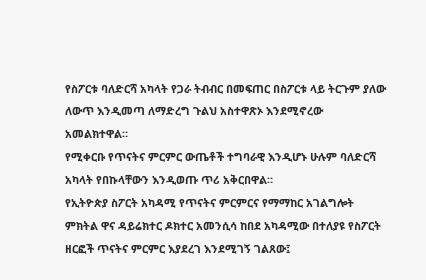የስፖርቱ ባለድርሻ አካላት የጋራ ትብብር በመፍጠር በስፖርቱ ላይ ትርጉም ያለው ለውጥ እንዲመጣ ለማድረግ ጉልህ አስተዋጽኦ እንደሚኖረው አመልክተዋል።
የሚቀርቡ የጥናትና ምርምር ውጤቶች ተግባራዊ እንዲሆኑ ሁሉም ባለድርሻ አካላት የበኩላቸውን እንዲወጡ ጥሪ አቅርበዋል።
የኢትዮጵያ ስፖርት አካዳሚ የጥናትና ምርምርና የማማከር አገልግሎት ምክትል ዋና ዳይሬክተር ዶክተር አመንሲሳ ከበደ አካዳሚው በተለያዩ የስፖርት ዘርፎች ጥናትና ምርምር እያደረገ እንደሚገኝ ገልጸው፤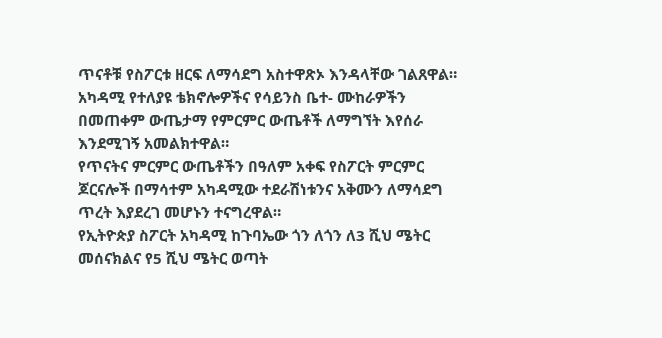ጥናቶቹ የስፖርቱ ዘርፍ ለማሳደግ አስተዋጽኦ እንዳላቸው ገልጸዋል።
አካዳሚ የተለያዩ ቴክኖሎዎችና የሳይንስ ቤተ- ሙከራዎችን በመጠቀም ውጤታማ የምርምር ውጤቶች ለማግኘት እየሰራ እንደሚገኝ አመልክተዋል።
የጥናትና ምርምር ውጤቶችን በዓለም አቀፍ የስፖርት ምርምር ጆርናሎች በማሳተም አካዳሚው ተደራሽነቱንና አቅሙን ለማሳደግ ጥረት እያደረገ መሆኑን ተናግረዋል።
የኢትዮጵያ ስፖርት አካዳሚ ከጉባኤው ጎን ለጎን ለ3 ሺህ ሜትር መሰናክልና የ5 ሺህ ሜትር ወጣት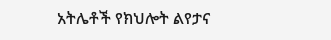አትሌቶች የክህሎት ልየታና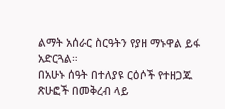ልማት አሰራር ስርዓትን የያዘ ማኑዋል ይፋ አድርጓል።
በአሁኑ ሰዓት በተለያዩ ርዕሶች የተዘጋጁ ጽሁፎች በመቅረብ ላይ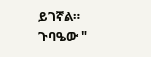ይገኛል።
ጉባዔው "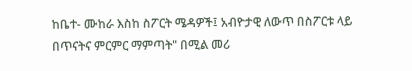ከቤተ- ሙከራ እስከ ስፖርት ሜዳዎች፤ አብዮታዊ ለውጥ በስፖርቱ ላይ በጥናትና ምርምር ማምጣት" በሚል መሪ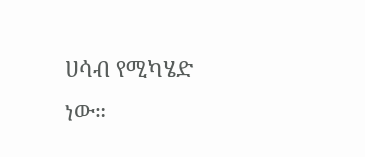ሀሳብ የሚካሄድ ነው።